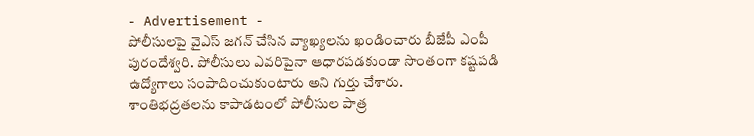- Advertisement -
పోలీసులపై వైఎస్ జగన్ చేసిన వ్యాఖ్యలను ఖండించారు బీజేపీ ఎంపీ పురందేశ్వరి. పోలీసులు ఎవరిపైనా ఆధారపడకుండా సొంతంగా కష్టపడి ఉద్యోగాలు సంపాదించుకుంటారు అని గుర్తు చేశారు.
శాంతిభద్రతలను కాపాడటంలో పోలీసుల పాత్ర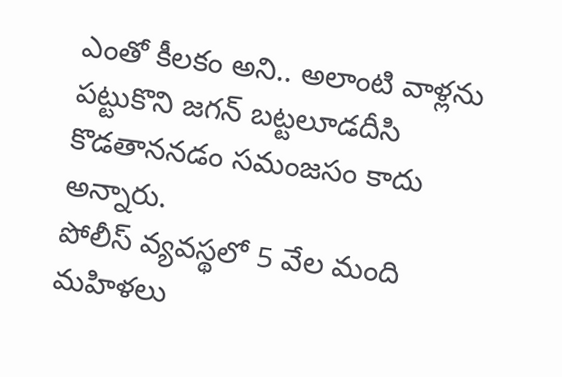ఎంతో కీలకం అని.. అలాంటి వాళ్లను పట్టుకొని జగన్ బట్టలూడదీసి కొడతాననడం సమంజసం కాదు అన్నారు.
పోలీస్ వ్యవస్థలో 5 వేల మంది మహిళలు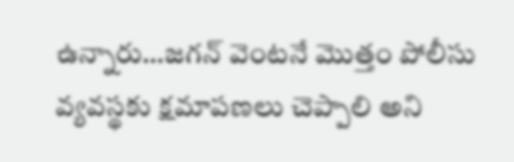ఉన్నారు…జగన్ వెంటనే మొత్తం పోలీసు వ్యవస్థకు క్షమాపణలు చెప్పాలి అని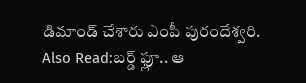డిమాండ్ చేశారు ఎంపీ పురందేశ్వరి.
Also Read:బర్డ్ ఫ్లూ.. ఆ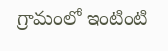గ్రామంలో ఇంటింటి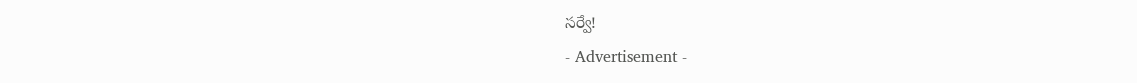సర్వే!
- Advertisement -